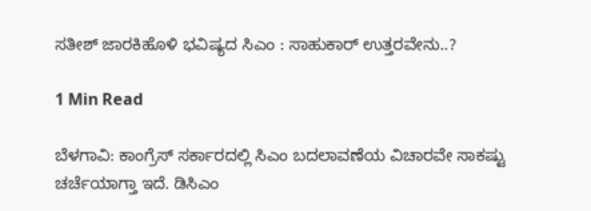ಸತೀಶ್ ಜಾರಕಿಹೊಳಿ ಭವಿಷ್ಯದ ಸಿಎಂ : ಸಾಹುಕಾರ್ ಉತ್ತರವೇನು..?

1 Min Read

ಬೆಳಗಾವಿ: ಕಾಂಗ್ರೆಸ್ ಸರ್ಕಾರದಲ್ಲಿ ಸಿಎಂ ಬದಲಾವಣೆಯ ವಿಚಾರವೇ ಸಾಕಷ್ಟು ಚರ್ಚೆಯಾಗ್ತಾ ಇದೆ. ಡಿಸಿಎಂ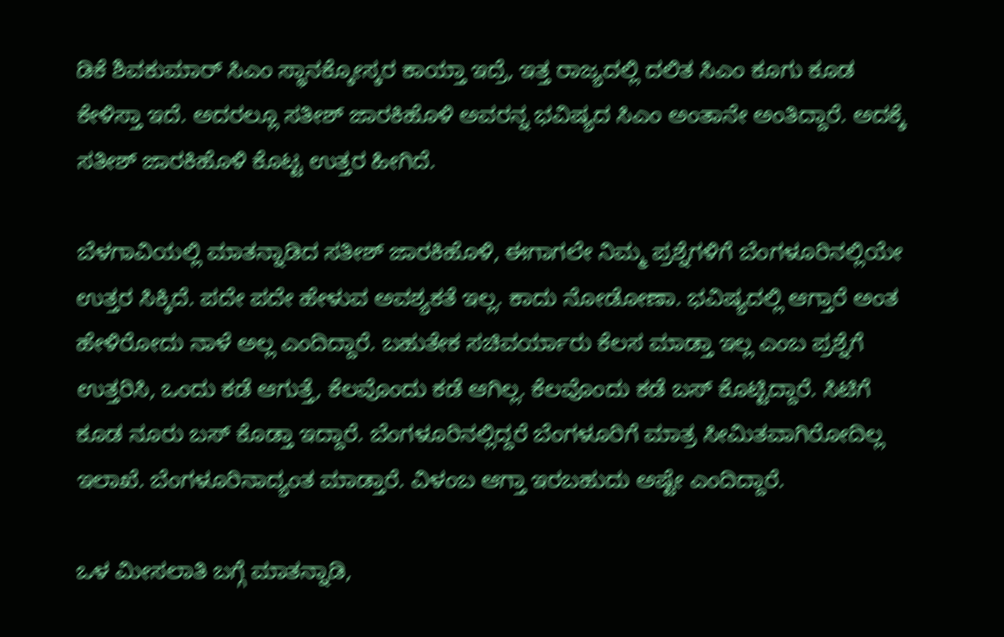ಡಿಕೆ ಶಿವಕುಮಾರ್ ಸಿಎಂ ಸ್ಥಾನಕ್ಕೋಸ್ಕರ ಕಾಯ್ತಾ ಇದ್ರೆ, ಇತ್ತ ರಾಜ್ಯದಲ್ಲಿ ದಲಿತ ಸಿಎಂ ಕೂಗು ಕೂಡ ಕೇಳಿಸ್ತಾ ಇದೆ‌. ಅದರಲ್ಲೂ ಸತೀಶ್ ಜಾರಕಿಹೊಳಿ ಅವರನ್ನ ಭವಿಷ್ಯದ ಸಿಎಂ ಅಂತಾನೇ ಅಂತಿದ್ದಾರೆ. ಅದಕ್ಕೆ ಸತೀಶ್ ಜಾರಕಿಹೊಳಿ ಕೊಟ್ಟ ಉತ್ತರ ಹೀಗಿದೆ.

ಬೆಳಗಾವಿಯಲ್ಲಿ ಮಾತನ್ನಾಡಿದ ಸತೀಶ್ ಜಾರಕಿಹೊಳಿ, ಈಗಾಗಲೇ ನಿಮ್ಮ ಪ್ರಶ್ನೆಗಳಿಗೆ ಬೆಂಗಳೂರಿನಲ್ಲಿಯೇ ಉತ್ತರ ಸಿಕ್ಕಿದೆ. ಪದೇ ಪದೇ ಹೇಳುವ ಅವಶ್ಯಕತೆ ಇಲ್ಲ. ಕಾದು ನೋಡೋಣಾ. ಭವಿಷ್ಯದಲ್ಲಿ ಆಗ್ತಾರೆ ಅಂತ ಹೇಳಿರೋದು ನಾಳೆ ಅಲ್ಲ ಎಂದಿದ್ದಾರೆ. ಬಹುತೇಕ ಸಚಿವರ್ಯಾರು ಕೆಲಸ ಮಾಡ್ತಾ ಇಲ್ಲ ಎಂಬ ಪ್ರಶ್ನೆಗೆ ಉತ್ತರಿಸಿ, ಒಂದು ಕಡೆ ಆಗುತ್ತೆ, ಕೆಲವೊಂದು ಕಡೆ ಆಗಿಲ್ಲ. ಕೆಲವೊಂದು ಕಡೆ ಬಸ್ ಕೊಟ್ಟಿದ್ದಾರೆ. ಸಿಟಿಗೆ ಕೂಡ ನೂರು ಬಸ್ ಕೊಡ್ತಾ ಇದ್ದಾರೆ. ಬೆಂಗಳೂರಿನಲ್ಲಿದ್ದರೆ ಬೆಂಗಳೂರಿಗೆ ಮಾತ್ರ ಸೀಮಿತವಾಗಿರೋದಿಲ್ಲ ಇಲಾಖೆ. ಬೆಂಗಳೂರಿನಾದ್ಯಂತ ಮಾಡ್ತಾರೆ. ವಿಳಂಬ ಆಗ್ತಾ ಇರಬಹುದು ಅಷ್ಟೇ ಎಂದಿದ್ದಾರೆ.

ಒಳ ಮೀಸಲಾತಿ ಬಗ್ಗೆ ಮಾತನ್ನಾಡಿ,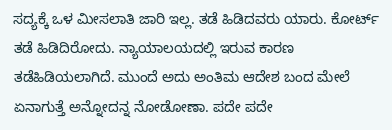ಸದ್ಯಕ್ಕೆ ಒಳ ಮೀಸಲಾತಿ ಜಾರಿ ಇಲ್ಲ. ತಡೆ ಹಿಡಿದವರು ಯಾರು. ಕೋರ್ಟ್ ತಡೆ ಹಿಡಿದಿರೋದು. ನ್ಯಾಯಾಲಯದಲ್ಲಿ ಇರುವ ಕಾರಣ ತಡೆಹಿಡಿಯಲಾಗಿದೆ. ಮುಂದೆ ಅದು ಅಂತಿಮ ಆದೇಶ ಬಂದ ಮೇಲೆ ಏನಾಗುತ್ತೆ ಅನ್ನೋದನ್ನ ನೋಡೋಣಾ. ಪದೇ ಪದೇ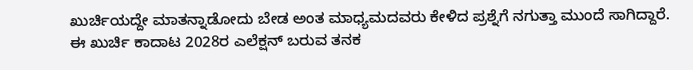ಖುರ್ಚಿಯದ್ದೇ ಮಾತನ್ನಾಡೋದು ಬೇಡ ಅಂತ ಮಾಧ್ಯಮದವರು ಕೇಳಿದ ಪ್ರಶ್ನೆಗೆ ನಗುತ್ತಾ ಮುಂದೆ ಸಾಗಿದ್ದಾರೆ. ಈ ಖುರ್ಚಿ ಕಾದಾಟ 2028ರ ಎಲೆಕ್ಷನ್ ಬರುವ ತನಕ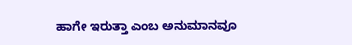ಹಾಗೇ ಇರುತ್ತಾ ಎಂಬ ಅನುಮಾನವೂ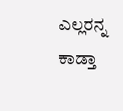ಎಲ್ಲರನ್ನ ಕಾಡ್ತಾ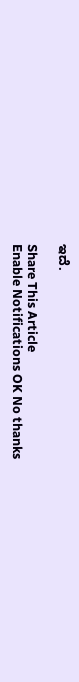ಇದೆ.

Share This Article
Enable Notifications OK No thanks